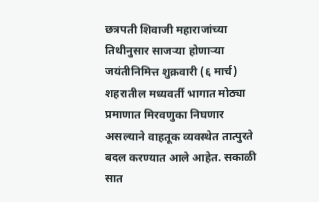छत्रपती शिवाजी महाराजांच्या तिथीनुसार साजऱ्या होणाऱ्या जयंतीनिमित्त शुक्रवारी (६ मार्च) शहरातील मध्यवर्ती भागात मोठ्या प्रमाणात मिरवणुका निघणार असल्याने वाहतूक व्यवस्थेत तात्पुरते बदल करण्यात आले आहेत. सकाळी सात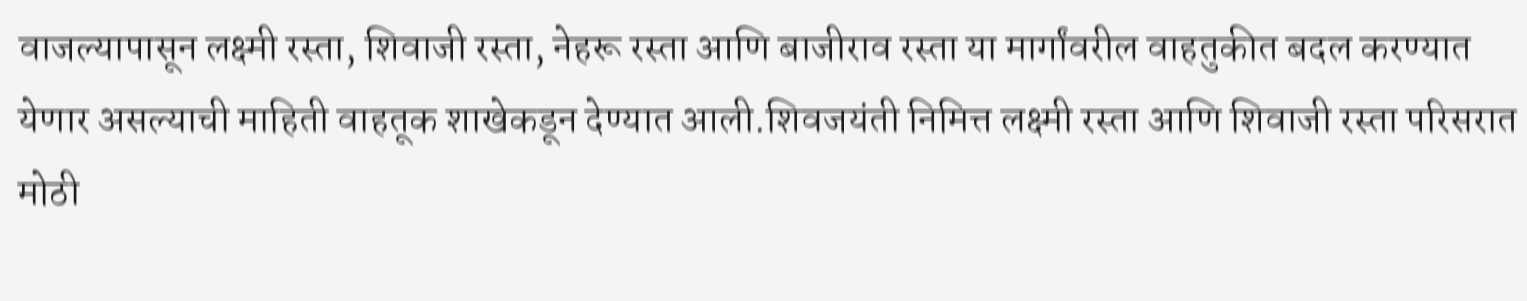वाजल्यापासून लक्ष्मी रस्ता, शिवाजी रस्ता, नेहरू रस्ता आणि बाजीराव रस्ता या मार्गांवरील वाहतुकीत बदल करण्यात येणार असल्याची माहिती वाहतूक शाखेकडून देण्यात आली.शिवजयंती निमित्त लक्ष्मी रस्ता आणि शिवाजी रस्ता परिसरात मोठी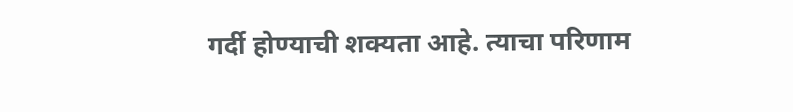गर्दी होण्याची शक्यता आहे. त्याचा परिणाम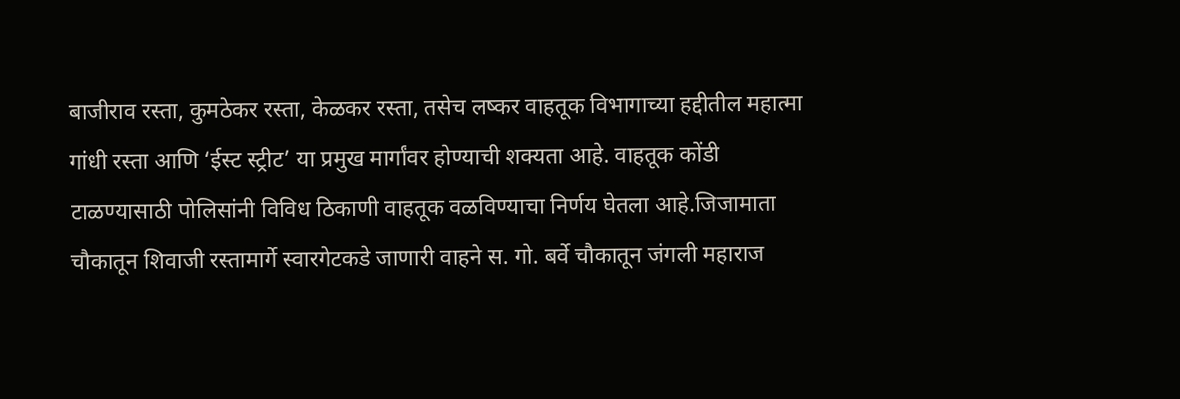बाजीराव रस्ता, कुमठेकर रस्ता, केळकर रस्ता, तसेच लष्कर वाहतूक विभागाच्या हद्दीतील महात्मा गांधी रस्ता आणि ‘ईस्ट स्ट्रीट’ या प्रमुख मार्गांवर होण्याची शक्यता आहे. वाहतूक कोंडी टाळण्यासाठी पोलिसांनी विविध ठिकाणी वाहतूक वळविण्याचा निर्णय घेतला आहे.जिजामाता चौकातून शिवाजी रस्तामार्गे स्वारगेटकडे जाणारी वाहने स. गो. बर्वे चौकातून जंगली महाराज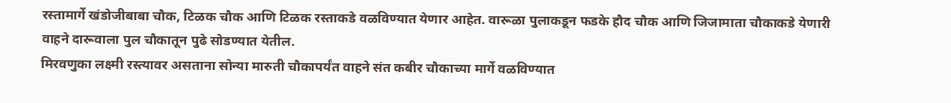रस्तामार्गे खंडोजीबाबा चौक, टिळक चौक आणि टिळक रस्ताकडे वळविण्यात येणार आहेत. वारूळा पुलाकडून फडके हौद चौक आणि जिजामाता चौकाकडे येणारी वाहने दारूवाला पुल चौकातून पुढे सोडण्यात येतील.
मिरवणुका लक्ष्मी रस्त्यावर असताना सोन्या मारुती चौकापर्यंत वाहने संत कबीर चौकाच्या मार्गे वळविण्यात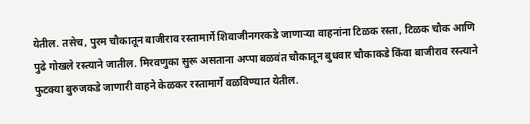येतील. तसेच, पुरम चौकातून बाजीराव रस्तामार्गे शिवाजीनगरकडे जाणाऱ्या वाहनांना टिळक रस्ता, टिळक चौक आणि पुढे गोखले रस्त्याने जातील. मिरवणुका सुरू असताना अप्पा बळवंत चौकातून बुधवार चौकाकडे किंवा बाजीराव रस्त्याने फुटक्या बुरुजकडे जाणारी वाहने केळकर रस्तामार्गे वळविण्यात येतील.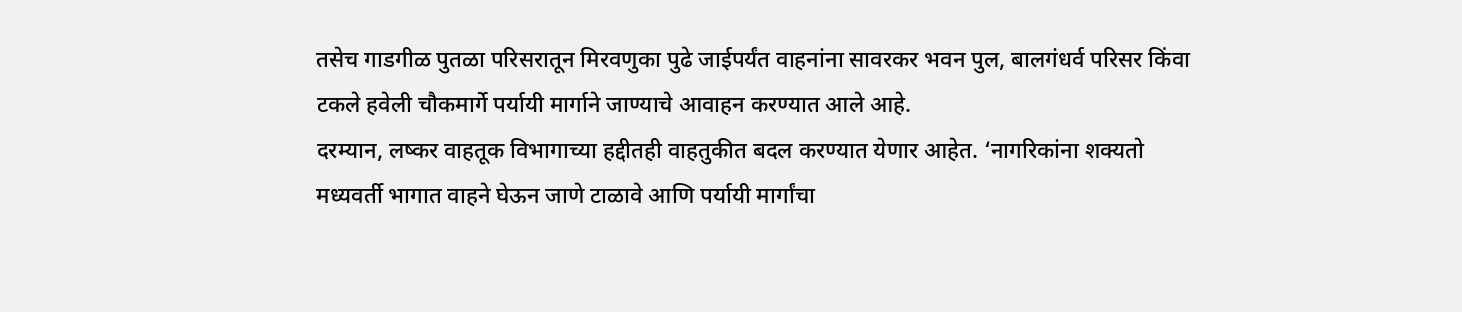तसेच गाडगीळ पुतळा परिसरातून मिरवणुका पुढे जाईपर्यंत वाहनांना सावरकर भवन पुल, बालगंधर्व परिसर किंवा टकले हवेली चौकमार्गे पर्यायी मार्गाने जाण्याचे आवाहन करण्यात आले आहे.
दरम्यान, लष्कर वाहतूक विभागाच्या हद्दीतही वाहतुकीत बदल करण्यात येणार आहेत. ‘नागरिकांना शक्यतो मध्यवर्ती भागात वाहने घेऊन जाणे टाळावे आणि पर्यायी मार्गांचा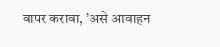वापर करावा, ’असे आवाहन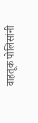वाहतूक पोलिसांनी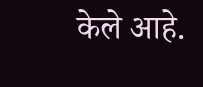केले आहे.